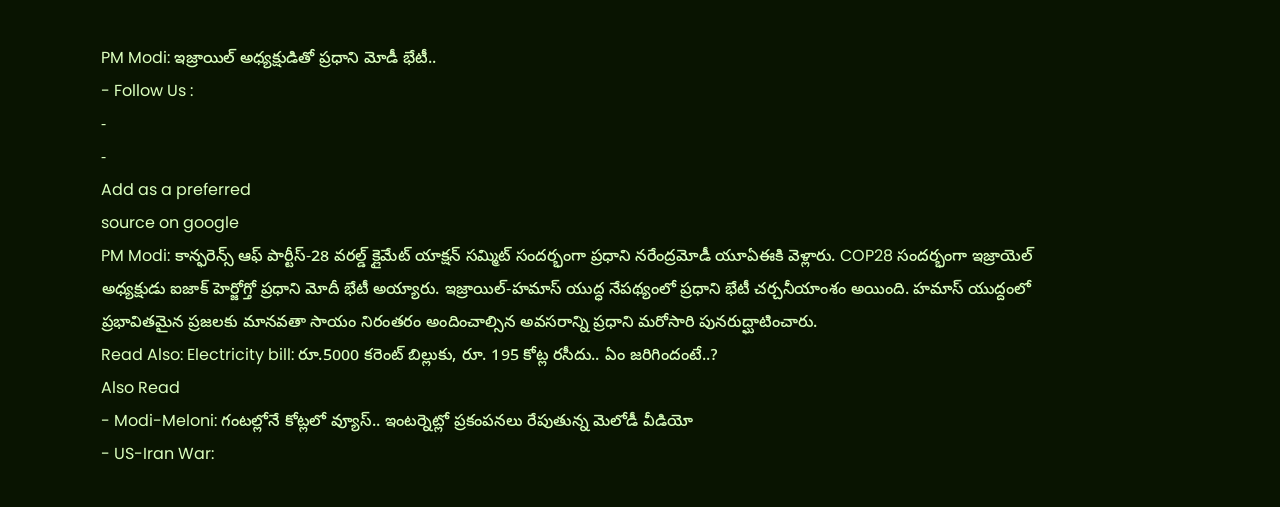PM Modi: ఇజ్రాయిల్ అధ్యక్షుడితో ప్రధాని మోడీ భేటీ..
- Follow Us :
-
-
Add as a preferred
source on google
PM Modi: కాన్ఫరెన్స్ ఆఫ్ పార్టీస్-28 వరల్డ్ క్లైమేట్ యాక్షన్ సమ్మిట్ సందర్భంగా ప్రధాని నరేంద్రమోడీ యూఏఈకి వెళ్లారు. COP28 సందర్భంగా ఇజ్రాయెల్ అధ్యక్షుడు ఐజాక్ హెర్జోగ్తో ప్రధాని మోదీ భేటీ అయ్యారు. ఇజ్రాయిల్-హమాస్ యుద్ధ నేపథ్యంలో ప్రధాని భేటీ చర్చనీయాంశం అయింది. హమాస్ యుద్దంలో ప్రభావితమైన ప్రజలకు మానవతా సాయం నిరంతరం అందించాల్సిన అవసరాన్ని ప్రధాని మరోసారి పునరుద్ఘాటించారు.
Read Also: Electricity bill: రూ.5000 కరెంట్ బిల్లుకు, రూ. 195 కోట్ల రసీదు.. ఏం జరిగిందంటే..?
Also Read
- Modi-Meloni: గంటల్లోనే కోట్లలో వ్యూస్.. ఇంటర్నెట్లో ప్రకంపనలు రేపుతున్న మెలోడీ వీడియో
- US-Iran War: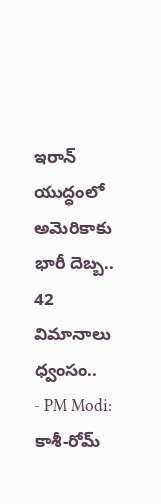ఇరాన్ యుద్ధంలో అమెరికాకు భారీ దెబ్బ.. 42 విమానాలు ధ్వంసం..
- PM Modi: కాశీ-రోమ్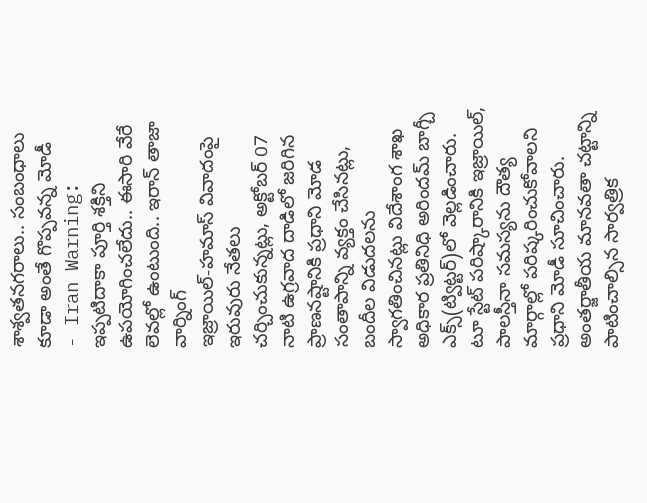శాశ్వతనగరాలు.. సంబంధాలు కూడా అంతే గొప్పవన్న మోడీ
- Iran Warning: ఇప్పటిదాకా పూర్తి శక్తిని ఉపయోగించలేదు.. ఈసారి వేరే లెవల్లో ఉంటుంది.. ఇరాన్ తాజా వార్నింగ్
ఇజ్రాయిల్-హమాస్ వివాదంపై ఇరువురు నేతలు చర్చించుకున్నట్లు, అక్టోబర్ 07 నాటి ఉగ్రవాద దాడిలో జరిగిన ప్రాణనష్టానికి ప్రధాని మోడ సంతాపాన్ని వ్యక్తం చేసినట్లు, బందీల విడుదలను స్వాగతించినట్లు విదేశాంగ శాఖ అధికార ప్రతినిధి అరిందమ్ బాగ్చీ ఎక్స్(ట్విట్టర్)లో వెల్లడించారు. టూ స్టేట్ పరిష్కారానికి ఇజ్రాయిల్, పాలస్తీనా సమస్యను దౌత్య మార్గాల్లో పరిష్కరించుకోవాలని ప్రధాని మోడీ సూచించారు. అంతర్జాతీయ మానవతా చట్టాన్ని పాటించాల్సిన సార్వత్రిక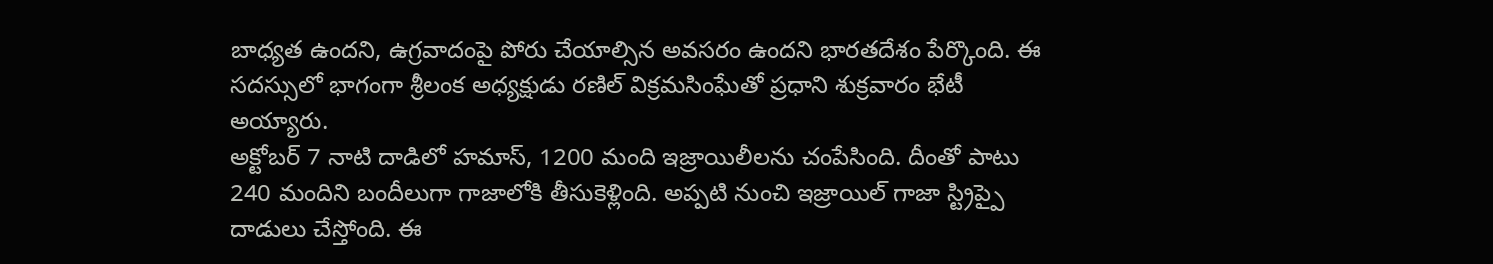బాధ్యత ఉందని, ఉగ్రవాదంపై పోరు చేయాల్సిన అవసరం ఉందని భారతదేశం పేర్కొంది. ఈ సదస్సులో భాగంగా శ్రీలంక అధ్యక్షుడు రణిల్ విక్రమసింఘేతో ప్రధాని శుక్రవారం భేటీ అయ్యారు.
అక్టోబర్ 7 నాటి దాడిలో హమాస్, 1200 మంది ఇజ్రాయిలీలను చంపేసింది. దీంతో పాటు 240 మందిని బందీలుగా గాజాలోకి తీసుకెళ్లింది. అప్పటి నుంచి ఇజ్రాయిల్ గాజా స్ట్రిప్పై దాడులు చేస్తోంది. ఈ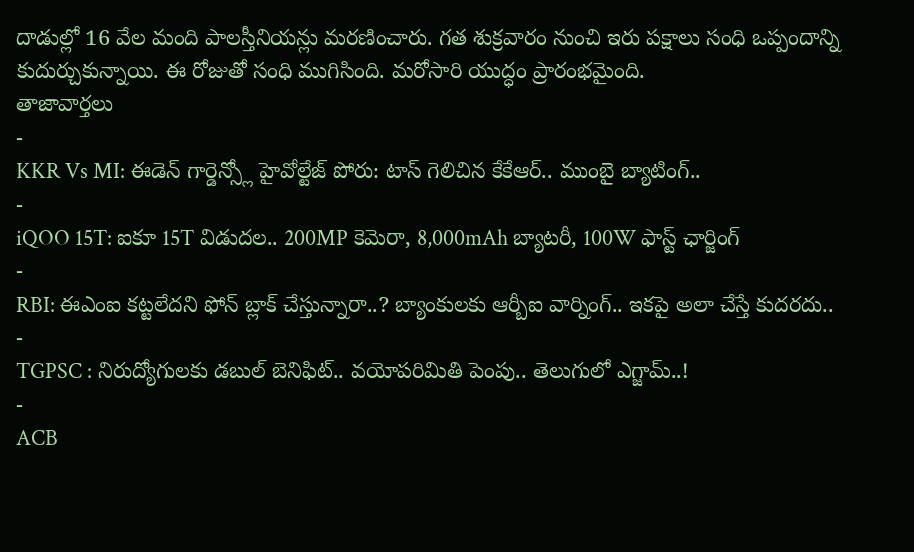దాడుల్లో 16 వేల మంది పాలస్తీనియన్లు మరణించారు. గత శుక్రవారం నుంచి ఇరు పక్షాలు సంధి ఒప్పందాన్ని కుదుర్చుకున్నాయి. ఈ రోజుతో సంధి ముగిసింది. మరోసారి యుద్ధం ప్రారంభమైంది.
తాజావార్తలు
-
KKR Vs MI: ఈడెన్ గార్డెన్స్లో హైవోల్టేజ్ పోరు: టాస్ గెలిచిన కేకేఆర్.. ముంబై బ్యాటింగ్..
-
iQOO 15T: ఐకూ 15T విడుదల.. 200MP కెమెరా, 8,000mAh బ్యాటరీ, 100W ఫాస్ట్ ఛార్జింగ్
-
RBI: ఈఎంఐ కట్టలేదని ఫోన్ బ్లాక్ చేస్తున్నారా..? బ్యాంకులకు ఆర్బీఐ వార్నింగ్.. ఇకపై అలా చేస్తే కుదరదు..
-
TGPSC : నిరుద్యోగులకు డబుల్ బెనిఫిట్.. వయోపరిమితి పెంపు.. తెలుగులో ఎగ్జామ్..!
-
ACB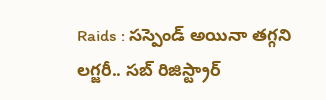Raids : సస్పెండ్ అయినా తగ్గని లగ్జరీ.. సబ్ రిజిస్ట్రార్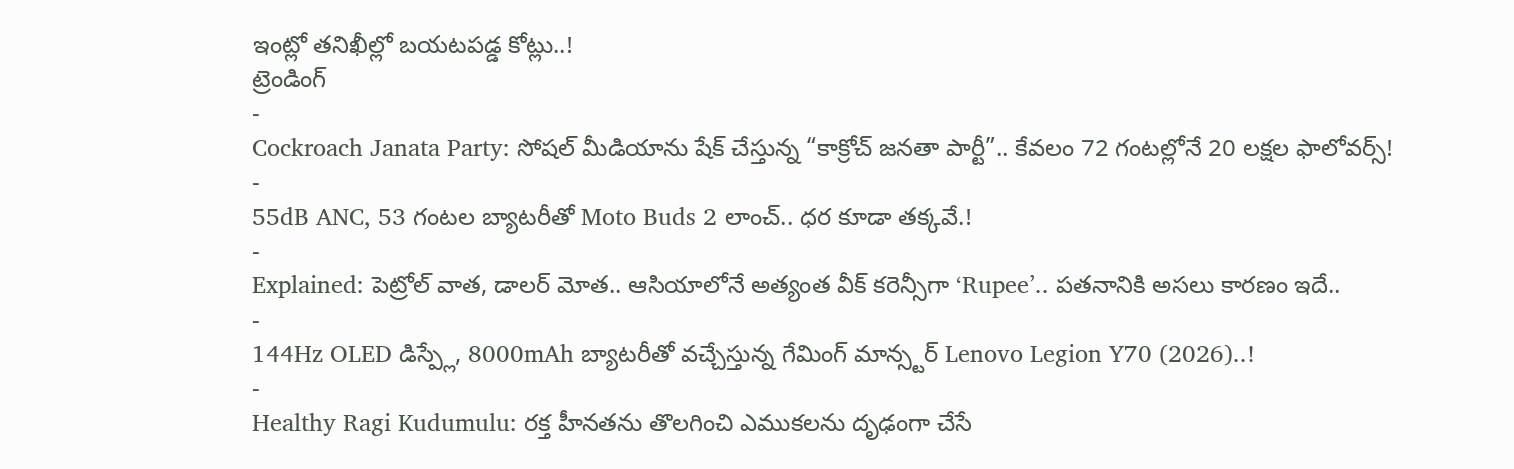ఇంట్లో తనిఖీల్లో బయటపడ్డ కోట్లు..!
ట్రెండింగ్
-
Cockroach Janata Party: సోషల్ మీడియాను షేక్ చేస్తున్న “కాక్రోచ్ జనతా పార్టీ”.. కేవలం 72 గంటల్లోనే 20 లక్షల ఫాలోవర్స్!
-
55dB ANC, 53 గంటల బ్యాటరీతో Moto Buds 2 లాంచ్.. ధర కూడా తక్కవే.!
-
Explained: పెట్రోల్ వాత, డాలర్ మోత.. ఆసియాలోనే అత్యంత వీక్ కరెన్సీగా ‘Rupee’.. పతనానికి అసలు కారణం ఇదే..
-
144Hz OLED డిస్ప్లే, 8000mAh బ్యాటరీతో వచ్చేస్తున్న గేమింగ్ మాన్స్టర్ Lenovo Legion Y70 (2026)..!
-
Healthy Ragi Kudumulu: రక్త హీనతను తొలగించి ఎముకలను దృఢంగా చేసే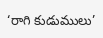‘రాగి కుడుములు’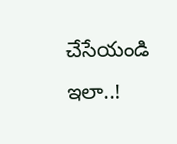చేసేయండి ఇలా..!